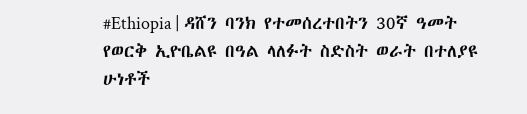#Ethiopia | ዳሸን ባንክ የተመሰረተበትን 30ኛ ዓመት የወርቅ ኢዮቤልዩ በዓል ላለፉት ስድስት ወራት በተለያዩ ሁነቶች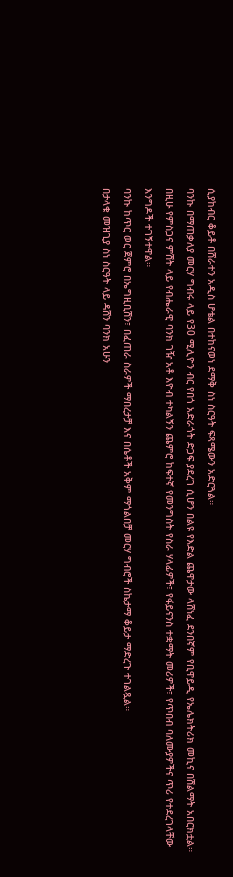ሲያከብር ቆይቶ በሸራተን አዲስ ሆቴል በተከናወነ ደማቅ ስነ ስርዓት ፍጻሜውን አድርጓል።
ባንኩ በማጠቃለያ መርሃ ግብሩ ላይ የ30 ሚሊዮን ብር የበጎ አድራጎት ድጋፍ ያደረገ ሲሆን በልዩ የእድል ጨዋታው ላሸነፈ ደንበኛም የቢዋይዲ የኤሌክትሪክ መኪና በሽልማት አበርክቷል።
በዚሁ የምስጋና ምሽት ላይ የብሔራዊ ባንክ ገዥ አቶ እዮብ ተካልኝን ጨምሮ ከፍተኛ የመንግስት የስራ ሃላፊዎች፣ የፋይናንስ ተቋማት መሪዎች፣ የጥበብ ባለሙያዎችና ጥሪ የተደረገላቸው እንግዶች ተገኝተዋል።
ባንኩ ከጥር ወር ጀምሮ በኤግዚቢሽን፣ በፈጠራ ስራዎች ማበረታቻ እና በሴቶች አቅም ማጎልበቻ መርሃ ግብሮች ስኬታማ ቆይታ ማድረጉ ተገልጿል።
በታላቁ መዝጊያ ስነ ስርዓት ላይ ዳሸን ባንክ አሁን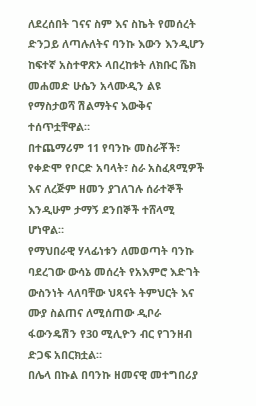ለደረሰበት ገናና ስም እና ስኬት የመሰረት ድንጋይ ለጣሉለትና ባንኩ እውን እንዲሆን ከፍተኛ አስተዋጽኦ ላበረከቱት ለክቡር ሼክ መሐመድ ሁሴን አላሙዲን ልዩ የማስታወሻ ሽልማትና እውቅና ተሰጥቷቸዋል።
በተጨማሪም 11 የባንኩ መስራቾች፣ የቀድሞ የቦርድ አባላት፣ ስራ አስፈጻሚዎች እና ለረጅም ዘመን ያገለገሉ ሰራተኞች እንዲሁም ታማኝ ደንበኞች ተሸላሚ ሆነዋል።
የማህበራዊ ሃላፊነቱን ለመወጣት ባንኩ ባደረገው ውሳኔ መሰረት የአእምሮ እድገት ውስንነት ላለባቸው ህጻናት ትምህርት እና ሙያ ስልጠና ለሚሰጠው ዲቦራ ፋውንዴሽን የ30 ሚሊዮን ብር የገንዘብ ድጋፍ አበርክቷል።
በሌላ በኩል በባንኩ ዘመናዊ መተግበሪያ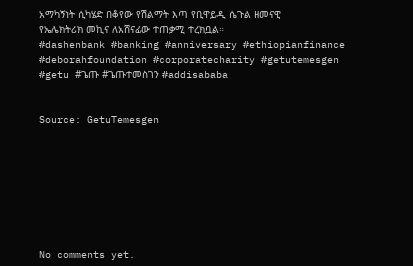አማካኝነት ሲካሄድ በቆየው የሽልማት እጣ የቢዋይዲ ሴጉል ዘመናዊ የኤሌክትሪክ መኪና ለአሸናፊው ተጠቃሚ ተረክቧል።
#dashenbank #banking #anniversary #ethiopianfinance #deborahfoundation #corporatecharity #getutemesgen #getu #ጌጡ #ጌጡተመስገን #addisababa


Source: GetuTemesgen








No comments yet.